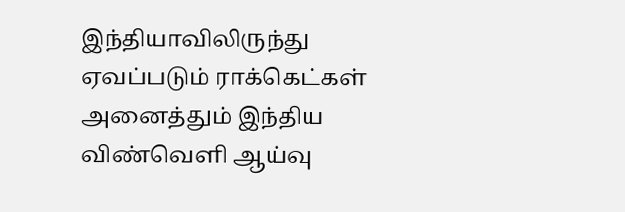இந்தியாவிலிருந்து ஏவப்படும் ராக்கெட்கள் அனைத்தும் இந்திய விண்வெளி ஆய்வு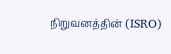நிறுவனத்தின் (ISRO)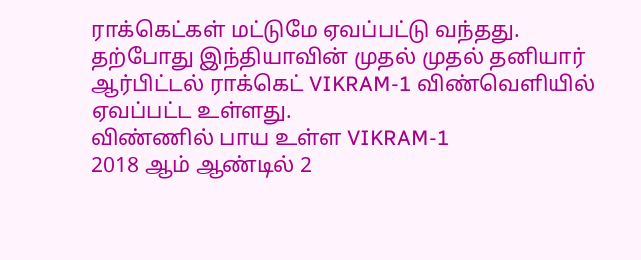ராக்கெட்கள் மட்டுமே ஏவப்பட்டு வந்தது.
தற்போது இந்தியாவின் முதல் முதல் தனியார் ஆர்பிட்டல் ராக்கெட் VIKRAM-1 விண்வெளியில் ஏவப்பட்ட உள்ளது.
விண்ணில் பாய உள்ள VIKRAM-1
2018 ஆம் ஆண்டில் 2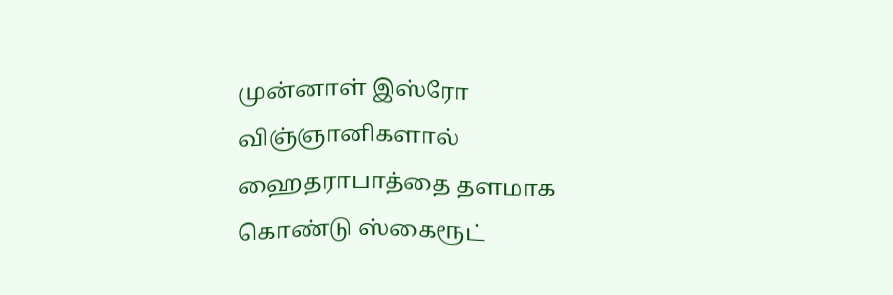முன்னாள் இஸ்ரோ விஞ்ஞானிகளால் ஹைதராபாத்தை தளமாக கொண்டு ஸ்கைரூட்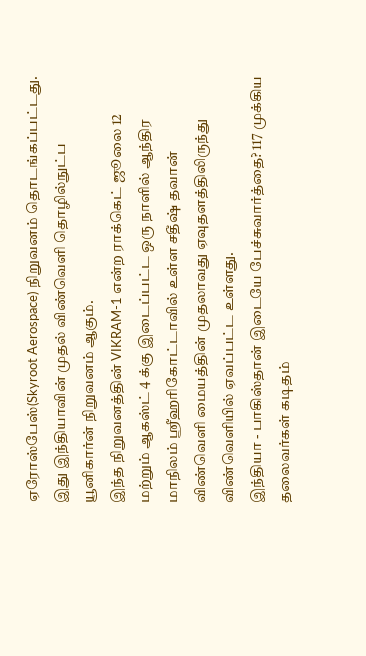ஏரோஸ்பேஸ்(Skyroot Aerospace) நிறுவனம் தொடங்கப்பட்டது.
இது இந்தியாவின் முதல் விண்வெளி தொழில்நுட்ப யூனிகார்ன் நிறுவனம் ஆகும்.
இந்த நிறுவனத்தின் VIKRAM-1 என்ற ராக்கெட் ஜூலை 12 மற்றும் ஆகஸ்ட் 4 க்கு இடைப்பட்ட ஒரு நாளில் ஆந்திர மாநிலம் ஸ்ரீஹரிகோட்டாவில் உள்ள சதீஷ் தவான் விண்வெளி மையத்தின் முதலாவது ஏவுதளத்திலிருந்து விண்வெளியில் ஏவப்பட்ட உள்ளது.
இந்தியா - பாகிஸ்தான் இடையே பேச்சுவார்த்தை? 117 முக்கிய தலைவர்கள் கடிதம்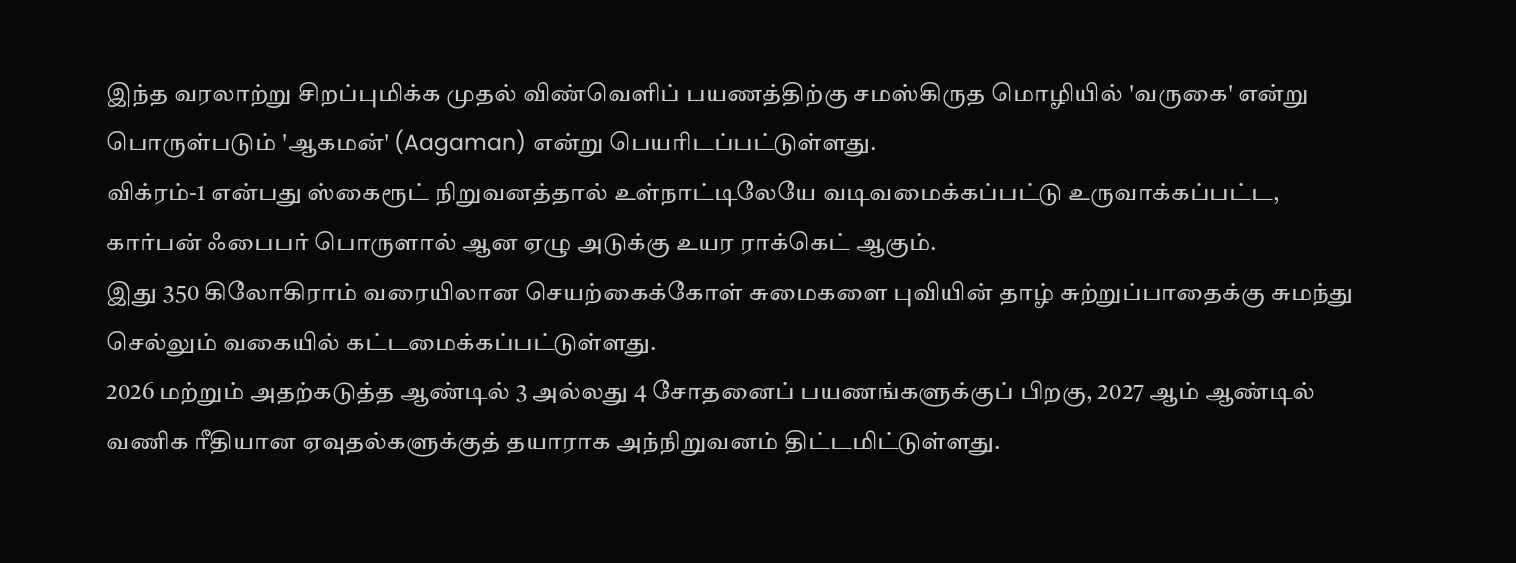இந்த வரலாற்று சிறப்புமிக்க முதல் விண்வெளிப் பயணத்திற்கு சமஸ்கிருத மொழியில் 'வருகை' என்று பொருள்படும் 'ஆகமன்' (Aagaman) என்று பெயரிடப்பட்டுள்ளது.
விக்ரம்-1 என்பது ஸ்கைரூட் நிறுவனத்தால் உள்நாட்டிலேயே வடிவமைக்கப்பட்டு உருவாக்கப்பட்ட, கார்பன் ஃபைபர் பொருளால் ஆன ஏழு அடுக்கு உயர ராக்கெட் ஆகும்.
இது 350 கிலோகிராம் வரையிலான செயற்கைக்கோள் சுமைகளை புவியின் தாழ் சுற்றுப்பாதைக்கு சுமந்து செல்லும் வகையில் கட்டமைக்கப்பட்டுள்ளது.
2026 மற்றும் அதற்கடுத்த ஆண்டில் 3 அல்லது 4 சோதனைப் பயணங்களுக்குப் பிறகு, 2027 ஆம் ஆண்டில் வணிக ரீதியான ஏவுதல்களுக்குத் தயாராக அந்நிறுவனம் திட்டமிட்டுள்ளது.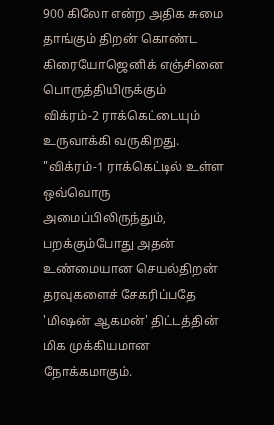900 கிலோ என்ற அதிக சுமை தாங்கும் திறன் கொண்ட கிரையோஜெனிக் எஞ்சினை பொருத்தியிருக்கும் விக்ரம்-2 ராக்கெட்டையும் உருவாக்கி வருகிறது.
"விக்ரம்-1 ராக்கெட்டில் உள்ள ஒவ்வொரு அமைப்பிலிருந்தும், பறக்கும்போது அதன் உண்மையான செயல்திறன் தரவுகளைச் சேகரிப்பதே 'மிஷன் ஆகமன்' திட்டத்தின் மிக முக்கியமான நோக்கமாகும்.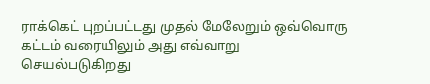ராக்கெட் புறப்பட்டது முதல் மேலேறும் ஒவ்வொரு கட்டம் வரையிலும் அது எவ்வாறு செயல்படுகிறது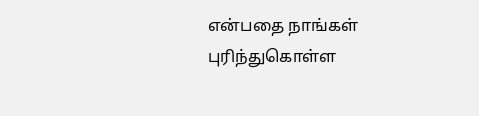என்பதை நாங்கள் புரிந்துகொள்ள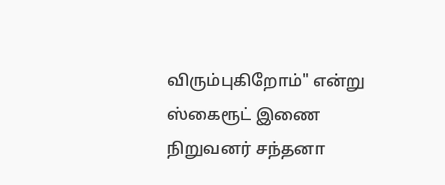விரும்புகிறோம்" என்று ஸ்கைரூட் இணை நிறுவனர் சந்தனா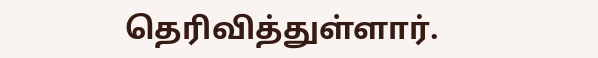தெரிவித்துள்ளார்.